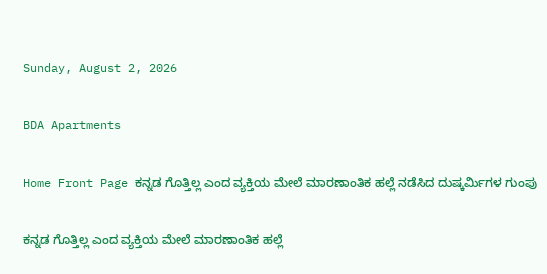Sunday, August 2, 2026

BDA Apartments

Home Front Page ಕನ್ನಡ ಗೊತ್ತಿಲ್ಲ ಎಂದ ವ್ಯಕ್ತಿಯ ಮೇಲೆ ಮಾರಣಾಂತಿಕ ಹಲ್ಲೆ ನಡೆಸಿದ ದುಷ್ಕರ್ಮಿಗಳ ಗುಂಪು

ಕನ್ನಡ ಗೊತ್ತಿಲ್ಲ ಎಂದ ವ್ಯಕ್ತಿಯ ಮೇಲೆ ಮಾರಣಾಂತಿಕ ಹಲ್ಲೆ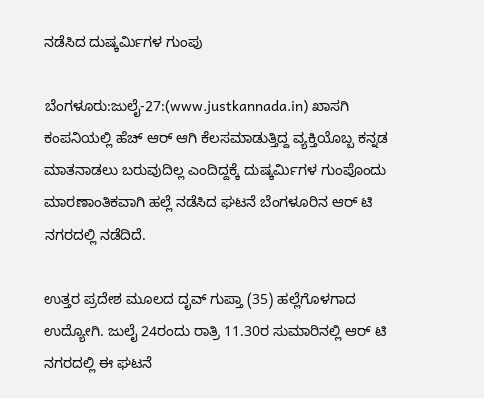ನಡೆಸಿದ ದುಷ್ಕರ್ಮಿಗಳ ಗುಂಪು

ಬೆಂಗಳೂರು:ಜುಲೈ-27:(www.justkannada.in) ಖಾಸಗಿ ಕಂಪನಿಯಲ್ಲಿ ಹೆಚ್ ಆರ್ ಆಗಿ ಕೆಲಸಮಾಡುತ್ತಿದ್ದ ವ್ಯಕ್ತಿಯೊಬ್ಬ ಕನ್ನಡ ಮಾತನಾಡಲು ಬರುವುದಿಲ್ಲ ಎಂದಿದ್ದಕ್ಕೆ ದುಷ್ಕರ್ಮಿಗಳ ಗುಂಪೊಂದು ಮಾರಣಾಂತಿಕವಾಗಿ ಹಲ್ಲೆ ನಡೆಸಿದ ಘಟನೆ ಬೆಂಗಳೂರಿನ ಆರ್ ಟಿ ನಗರದಲ್ಲಿ ನಡೆದಿದೆ.

ಉತ್ತರ ಪ್ರದೇಶ ಮೂಲದ ದೃವ್ ಗುಪ್ತಾ (35) ಹಲ್ಲೆಗೊಳಗಾದ ಉದ್ಯೋಗಿ. ಜುಲೈ 24ರಂದು ರಾತ್ರಿ 11.30ರ ಸುಮಾರಿನಲ್ಲಿ ಆರ್ ಟಿ ನಗರದಲ್ಲಿ ಈ ಘಟನೆ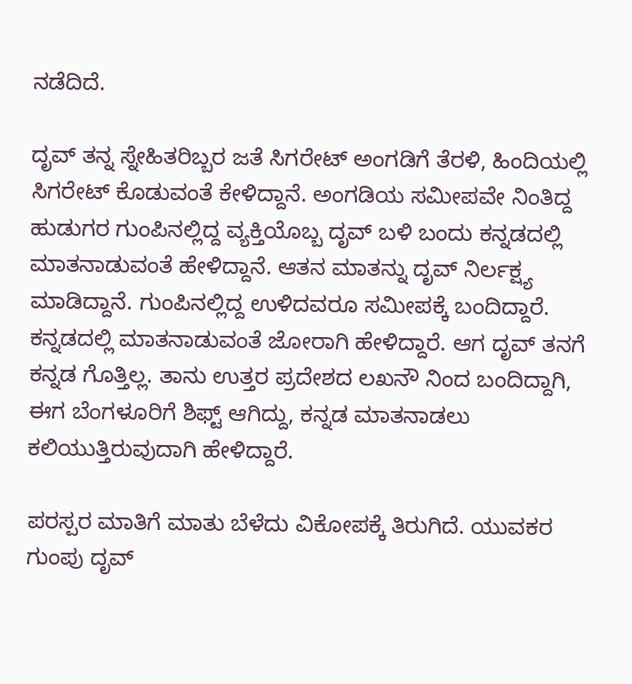ನಡೆದಿದೆ.

ದೃವ್ ತನ್ನ ಸ್ನೇಹಿತರಿಬ್ಬರ ಜತೆ ಸಿಗರೇಟ್ ಅಂಗಡಿಗೆ ತೆರಳಿ, ಹಿಂದಿಯಲ್ಲಿ ಸಿಗರೇಟ್ ಕೊಡುವಂತೆ ಕೇಳಿದ್ದಾನೆ. ಅಂಗಡಿಯ ಸಮೀಪವೇ ನಿಂತಿದ್ದ ಹುಡುಗರ ಗುಂಪಿನಲ್ಲಿದ್ದ ವ್ಯಕ್ತಿಯೊಬ್ಬ ದೃವ್ ಬಳಿ ಬಂದು ಕನ್ನಡದಲ್ಲಿ ಮಾತನಾಡುವಂತೆ ಹೇಳಿದ್ದಾನೆ. ಆತನ ಮಾತನ್ನು ದೃವ್ ನಿರ್ಲಕ್ಷ್ಯ ಮಾಡಿದ್ದಾನೆ. ಗುಂಪಿನಲ್ಲಿದ್ದ ಉಳಿದವರೂ ಸಮೀಪಕ್ಕೆ ಬಂದಿದ್ದಾರೆ. ಕನ್ನಡದಲ್ಲಿ ಮಾತನಾಡುವಂತೆ ಜೋರಾಗಿ ಹೇಳಿದ್ದಾರೆ. ಆಗ ದೃವ್ ತನಗೆ ಕನ್ನಡ ಗೊತ್ತಿಲ್ಲ. ತಾನು ಉತ್ತರ ಪ್ರದೇಶದ ಲಖನೌ ನಿಂದ ಬಂದಿದ್ದಾಗಿ, ಈಗ ಬೆಂಗಳೂರಿಗೆ ಶಿಫ್ಟ್ ಆಗಿದ್ದು, ಕನ್ನಡ ಮಾತನಾಡಲು ಕಲಿಯುತ್ತಿರುವುದಾಗಿ ಹೇಳಿದ್ದಾರೆ.

ಪರಸ್ಪರ ಮಾತಿಗೆ ಮಾತು ಬೆಳೆದು ವಿಕೋಪಕ್ಕೆ ತಿರುಗಿದೆ. ಯುವಕರ ಗುಂಪು ದೃವ್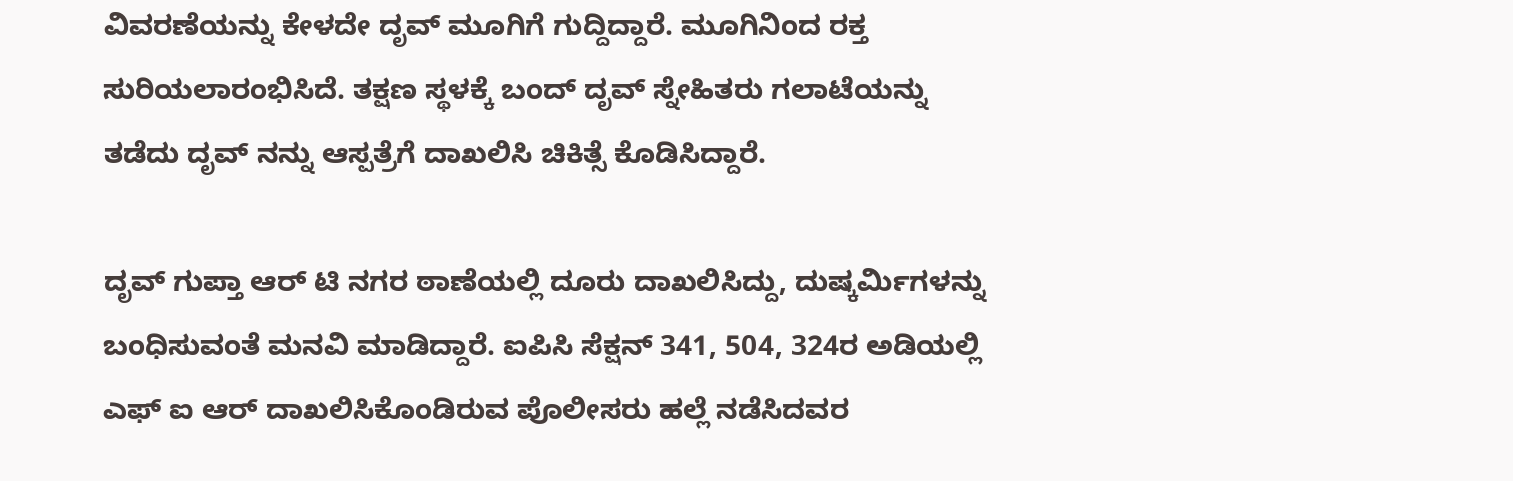ವಿವರಣೆಯನ್ನು ಕೇಳದೇ ದೃವ್ ಮೂಗಿಗೆ ಗುದ್ದಿದ್ದಾರೆ. ಮೂಗಿನಿಂದ ರಕ್ತ ಸುರಿಯಲಾರಂಭಿಸಿದೆ. ತಕ್ಷಣ ಸ್ಥಳಕ್ಕೆ ಬಂದ್ ದೃವ್ ಸ್ನೇಹಿತರು ಗಲಾಟೆಯನ್ನು ತಡೆದು ದೃವ್ ನನ್ನು ಆಸ್ಪತ್ರೆಗೆ ದಾಖಲಿಸಿ ಚಿಕಿತ್ಸೆ ಕೊಡಿಸಿದ್ದಾರೆ.

ದೃವ್ ಗುಪ್ತಾ ಆರ್ ಟಿ ನಗರ ಠಾಣೆಯಲ್ಲಿ ದೂರು ದಾಖಲಿಸಿದ್ದು, ದುಷ್ಕರ್ಮಿಗಳನ್ನು ಬಂಧಿಸುವಂತೆ ಮನವಿ ಮಾಡಿದ್ದಾರೆ. ಐಪಿಸಿ ಸೆಕ್ಷನ್ 341, 504, 324ರ ಅಡಿಯಲ್ಲಿ ಎಫ್ ಐ ಆರ್ ದಾಖಲಿಸಿಕೊಂಡಿರುವ ಪೊಲೀಸರು ಹಲ್ಲೆ ನಡೆಸಿದವರ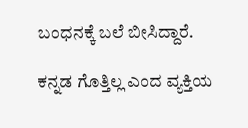ಬಂಧನಕ್ಕೆ ಬಲೆ ಬೀಸಿದ್ದಾರೆ.

ಕನ್ನಡ ಗೊತ್ತಿಲ್ಲ ಎಂದ ವ್ಯಕ್ತಿಯ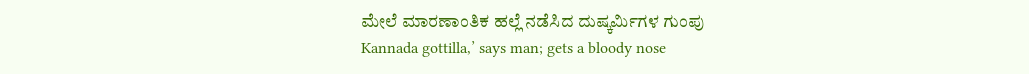ಮೇಲೆ ಮಾರಣಾಂತಿಕ ಹಲ್ಲೆ ನಡೆಸಿದ ದುಷ್ಕರ್ಮಿಗಳ ಗುಂಪು
Kannada gottilla,’ says man; gets a bloody nose